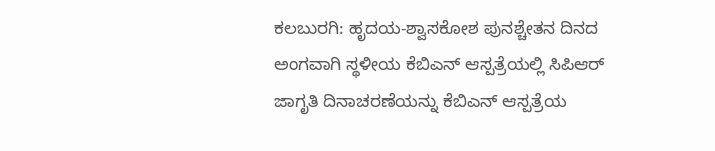ಕಲಬುರಗಿ: ಹೃದಯ-ಶ್ವಾಸಕೋಶ ಪುನಶ್ಚೇತನ ದಿನದ ಅಂಗವಾಗಿ ಸ್ಥಳೀಯ ಕೆಬಿಎನ್ ಆಸ್ಪತ್ರೆಯಲ್ಲಿ ಸಿಪಿಆರ್ ಜಾಗೃತಿ ದಿನಾಚರಣೆಯನ್ನು ಕೆಬಿಎನ್ ಆಸ್ಪತ್ರೆಯ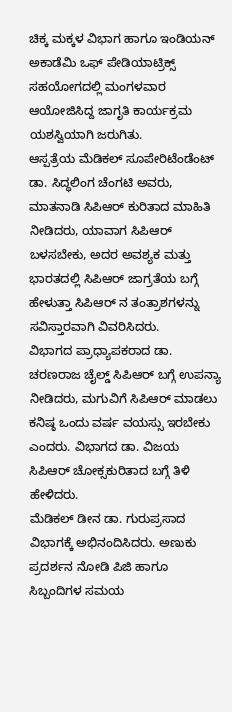ಚಿಕ್ಕ ಮಕ್ಕಳ ವಿಭಾಗ ಹಾಗೂ ಇಂಡಿಯನ್ ಅಕಾಡೆಮಿ ಒಫ್ ಪೇಡಿಯಾಟ್ರಿಕ್ಸ್ ಸಹಯೋಗದಲ್ಲಿ ಮಂಗಳವಾರ ಆಯೋಜಿಸಿದ್ದ ಜಾಗೃತಿ ಕಾರ್ಯಕ್ರಮ ಯಶಸ್ವಿಯಾಗಿ ಜರುಗಿತು.
ಆಸ್ಪತ್ರೆಯ ಮೆಡಿಕಲ್ ಸೂಪೇರಿಟೆಂಡೆಂಟ್ ಡಾ. ಸಿದ್ಧಲಿಂಗ ಚೆಂಗಟಿ ಅವರು, ಮಾತನಾಡಿ ಸಿಪಿಆರ್ ಕುರಿತಾದ ಮಾಹಿತಿ ನೀಡಿದರು, ಯಾವಾಗ ಸಿಪಿಆರ್ ಬಳಸಬೇಕು, ಅದರ ಅವಶ್ಯಕ ಮತ್ತು ಭಾರತದಲ್ಲಿ ಸಿಪಿಆರ್ ಜಾಗ್ರತೆಯ ಬಗ್ಗೆ ಹೇಳುತ್ತಾ ಸಿಪಿಆರ್ ನ ತಂತ್ರಾಶಗಳನ್ನು ಸವಿಸ್ತಾರವಾಗಿ ವಿವರಿಸಿದರು.
ವಿಭಾಗದ ಪ್ರಾಧ್ಯಾಪಕರಾದ ಡಾ. ಚರಣರಾಜ ಚೈಲ್ಡ್ ಸಿಪಿಆರ್ ಬಗ್ಗೆ ಉಪನ್ಯಾ ನೀಡಿದರು, ಮಗುವಿಗೆ ಸಿಪಿಆರ್ ಮಾಡಲು ಕನಿಷ್ಠ ಒಂದು ವರ್ಷ ವಯಸ್ಸು ಇರಬೇಕು ಎಂದರು. ವಿಭಾಗದ ಡಾ. ವಿಜಯ ಸಿಪಿಆರ್ ಚೋಕ್ಸಕುರಿತಾದ ಬಗ್ಗೆ ತಿಳಿ ಹೇಳಿದರು.
ಮೆಡಿಕಲ್ ಡೀನ ಡಾ. ಗುರುಪ್ರಸಾದ ವಿಭಾಗಕ್ಕೆ ಅಭಿನಂದಿಸಿದರು. ಅಣುಕು ಪ್ರದರ್ಶನ ನೋಡಿ ಪಿಜಿ ಹಾಗೂ ಸಿಬ್ಬಂದಿಗಳ ಸಮಯ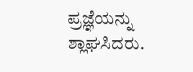ಪ್ರಜ್ಞೆಯನ್ನು ಶ್ಲಾಘಸಿದರು.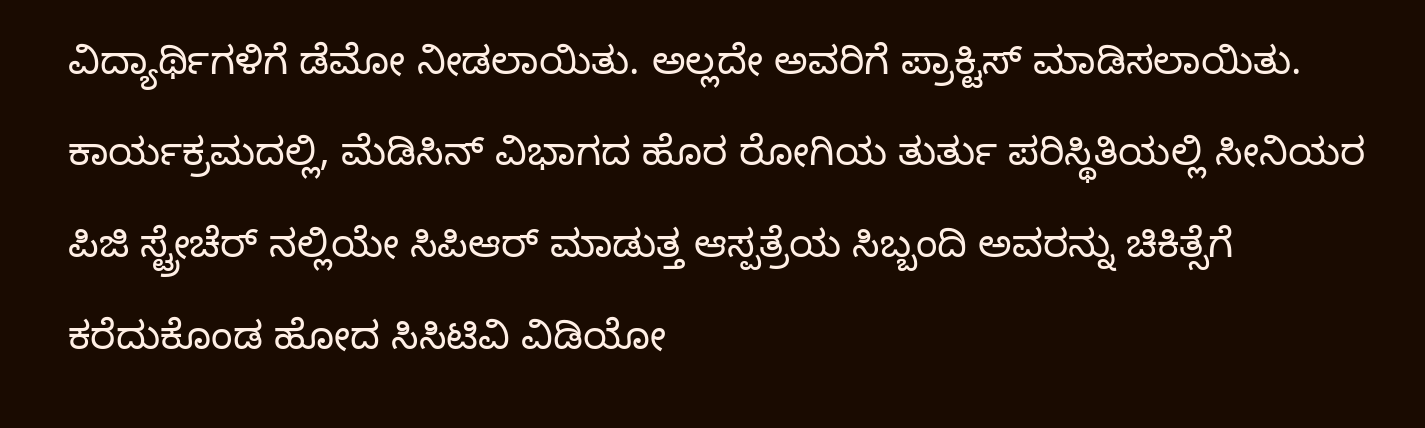ವಿದ್ಯಾರ್ಥಿಗಳಿಗೆ ಡೆಮೋ ನೀಡಲಾಯಿತು. ಅಲ್ಲದೇ ಅವರಿಗೆ ಪ್ರಾಕ್ಟಿಸ್ ಮಾಡಿಸಲಾಯಿತು.
ಕಾರ್ಯಕ್ರಮದಲ್ಲಿ, ಮೆಡಿಸಿನ್ ವಿಭಾಗದ ಹೊರ ರೋಗಿಯ ತುರ್ತು ಪರಿಸ್ಥಿತಿಯಲ್ಲಿ ಸೀನಿಯರ ಪಿಜಿ ಸ್ಟ್ರೇಚೆರ್ ನಲ್ಲಿಯೇ ಸಿಪಿಆರ್ ಮಾಡುತ್ತ ಆಸ್ಪತ್ರೆಯ ಸಿಬ್ಬಂದಿ ಅವರನ್ನು ಚಿಕಿತ್ಸೆಗೆ ಕರೆದುಕೊಂಡ ಹೋದ ಸಿಸಿಟಿವಿ ವಿಡಿಯೋ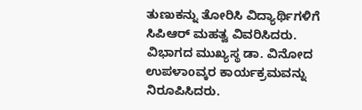ತುಣುಕನ್ನು ತೋರಿಸಿ ವಿದ್ಯಾರ್ಥಿಗಳಿಗೆ ಸಿಪಿಆರ್ ಮಹತ್ವ ವಿವರಿಸಿದರು.
ವಿಭಾಗದ ಮುಖ್ಯಸ್ಥ ಡಾ. ವಿನೋದ ಉಪಳಾoವ್ಕರ ಕಾರ್ಯಕ್ರಮವನ್ನು ನಿರೂಪಿಸಿದರು.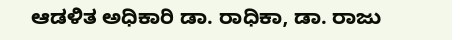ಆಡಳಿತ ಅಧಿಕಾರಿ ಡಾ. ರಾಧಿಕಾ, ಡಾ. ರಾಜು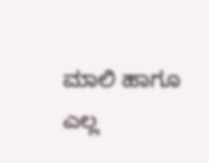ಮಾಲಿ ಹಾಗೂ ಎಲ್ಲ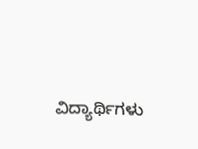ವಿದ್ಯಾರ್ಥಿಗಳು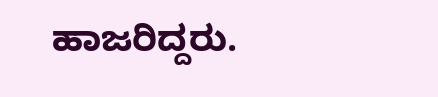ಹಾಜರಿದ್ದರು.